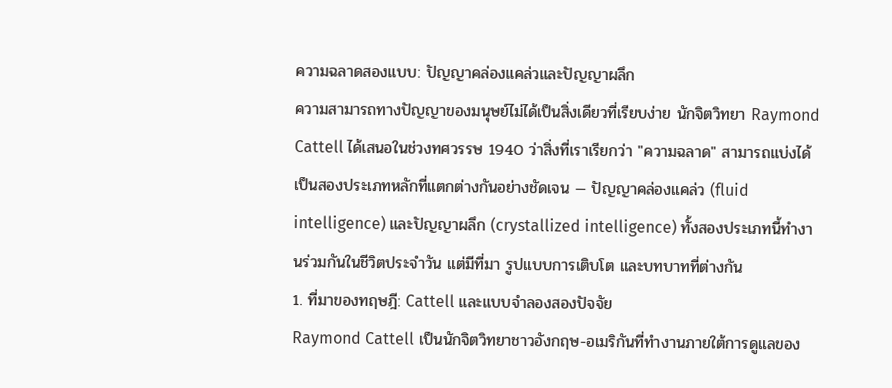ความฉลาดสองแบบ: ปัญญาคล่องแคล่วและปัญญาผลึก
ความสามารถทางปัญญาของมนุษย์ไม่ได้เป็นสิ่งเดียวที่เรียบง่าย นักจิตวิทยา Raymond Cattell ได้เสนอในช่วงทศวรรษ 1940 ว่าสิ่งที่เราเรียกว่า "ความฉลาด" สามารถแบ่งได้เป็นสองประเภทหลักที่แตกต่างกันอย่างชัดเจน — ปัญญาคล่องแคล่ว (fluid intelligence) และปัญญาผลึก (crystallized intelligence) ทั้งสองประเภทนี้ทำงานร่วมกันในชีวิตประจำวัน แต่มีที่มา รูปแบบการเติบโต และบทบาทที่ต่างกัน
1. ที่มาของทฤษฎี: Cattell และแบบจำลองสองปัจจัย
Raymond Cattell เป็นนักจิตวิทยาชาวอังกฤษ-อเมริกันที่ทำงานภายใต้การดูแลของ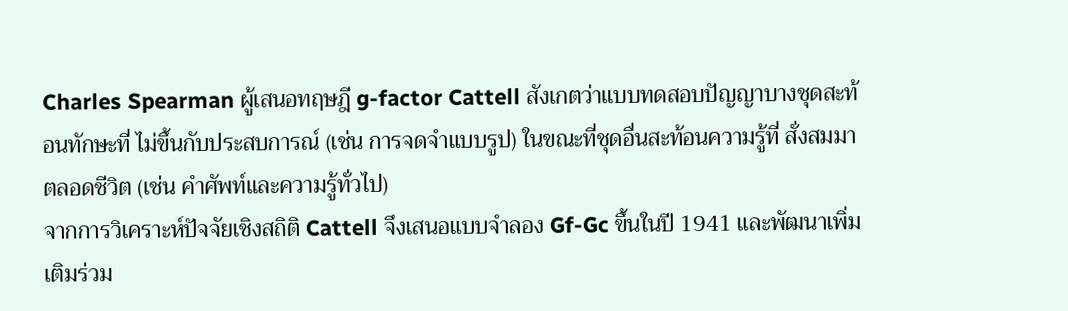Charles Spearman ผู้เสนอทฤษฎี g-factor Cattell สังเกตว่าแบบทดสอบปัญญาบางชุดสะท้อนทักษะที่ ไม่ขึ้นกับประสบการณ์ (เช่น การจดจำแบบรูป) ในขณะที่ชุดอื่นสะท้อนความรู้ที่ สั่งสมมาตลอดชีวิต (เช่น คำศัพท์และความรู้ทั่วไป)
จากการวิเคราะห์ปัจจัยเชิงสถิติ Cattell จึงเสนอแบบจำลอง Gf-Gc ขึ้นในปี 1941 และพัฒนาเพิ่มเติมร่วม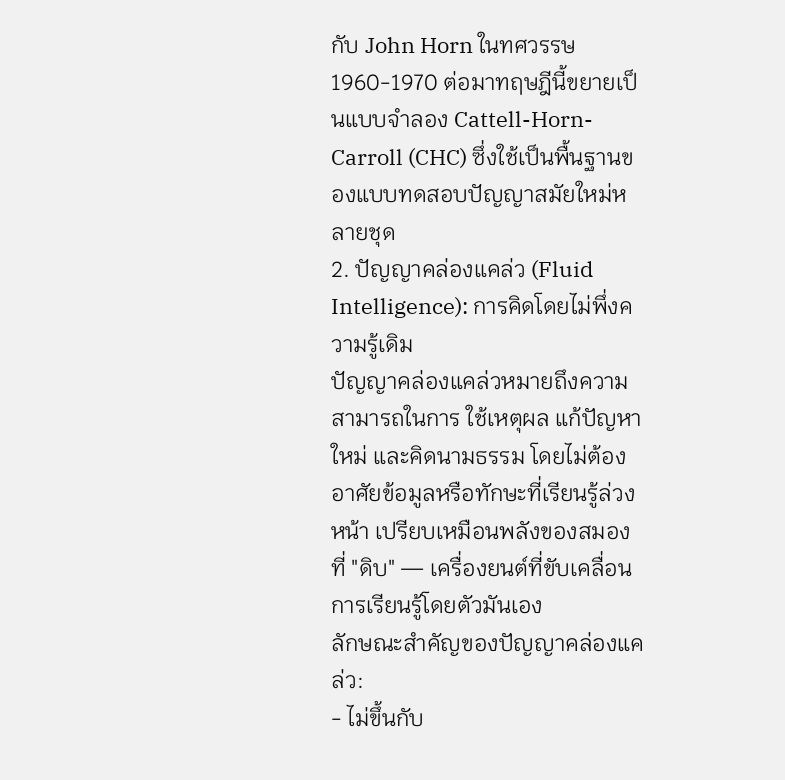กับ John Horn ในทศวรรษ 1960-1970 ต่อมาทฤษฎีนี้ขยายเป็นแบบจำลอง Cattell-Horn-Carroll (CHC) ซึ่งใช้เป็นพื้นฐานของแบบทดสอบปัญญาสมัยใหม่หลายชุด
2. ปัญญาคล่องแคล่ว (Fluid Intelligence): การคิดโดยไม่พึ่งความรู้เดิม
ปัญญาคล่องแคล่วหมายถึงความสามารถในการ ใช้เหตุผล แก้ปัญหาใหม่ และคิดนามธรรม โดยไม่ต้องอาศัยข้อมูลหรือทักษะที่เรียนรู้ล่วงหน้า เปรียบเหมือนพลังของสมองที่ "ดิบ" — เครื่องยนต์ที่ขับเคลื่อนการเรียนรู้โดยตัวมันเอง
ลักษณะสำคัญของปัญญาคล่องแคล่ว:
- ไม่ขึ้นกับ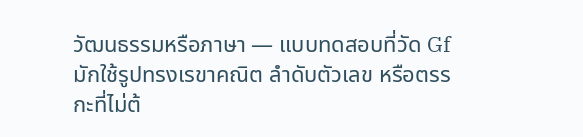วัฒนธรรมหรือภาษา — แบบทดสอบที่วัด Gf มักใช้รูปทรงเรขาคณิต ลำดับตัวเลข หรือตรรกะที่ไม่ต้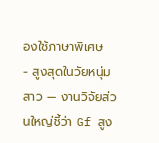องใช้ภาษาพิเศษ
- สูงสุดในวัยหนุ่มสาว — งานวิจัยส่วนใหญ่ชี้ว่า Gf สูง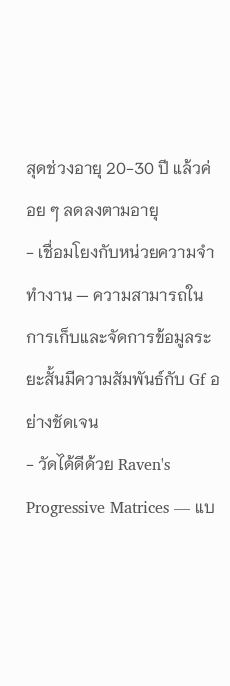สุดช่วงอายุ 20-30 ปี แล้วค่อย ๆ ลดลงตามอายุ
- เชื่อมโยงกับหน่วยความจำทำงาน — ความสามารถในการเก็บและจัดการข้อมูลระยะสั้นมีความสัมพันธ์กับ Gf อย่างชัดเจน
- วัดได้ดีด้วย Raven's Progressive Matrices — แบ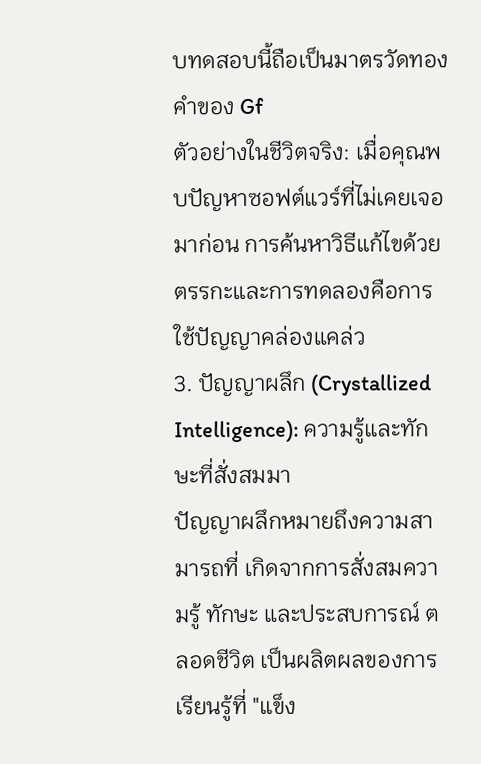บทดสอบนี้ถือเป็นมาตรวัดทองคำของ Gf
ตัวอย่างในชีวิตจริง: เมื่อคุณพบปัญหาซอฟต์แวร์ที่ไม่เคยเจอมาก่อน การค้นหาวิธีแก้ไขด้วยตรรกะและการทดลองคือการใช้ปัญญาคล่องแคล่ว
3. ปัญญาผลึก (Crystallized Intelligence): ความรู้และทักษะที่สั่งสมมา
ปัญญาผลึกหมายถึงความสามารถที่ เกิดจากการสั่งสมความรู้ ทักษะ และประสบการณ์ ตลอดชีวิต เป็นผลิตผลของการเรียนรู้ที่ "แข็ง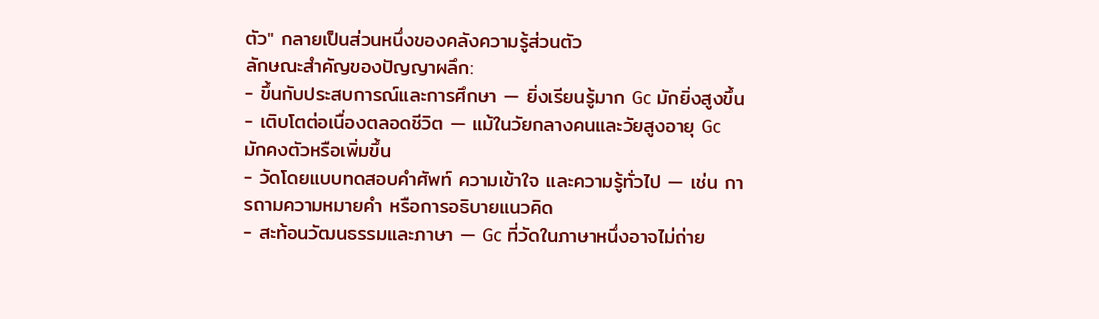ตัว" กลายเป็นส่วนหนึ่งของคลังความรู้ส่วนตัว
ลักษณะสำคัญของปัญญาผลึก:
- ขึ้นกับประสบการณ์และการศึกษา — ยิ่งเรียนรู้มาก Gc มักยิ่งสูงขึ้น
- เติบโตต่อเนื่องตลอดชีวิต — แม้ในวัยกลางคนและวัยสูงอายุ Gc มักคงตัวหรือเพิ่มขึ้น
- วัดโดยแบบทดสอบคำศัพท์ ความเข้าใจ และความรู้ทั่วไป — เช่น การถามความหมายคำ หรือการอธิบายแนวคิด
- สะท้อนวัฒนธรรมและภาษา — Gc ที่วัดในภาษาหนึ่งอาจไม่ถ่าย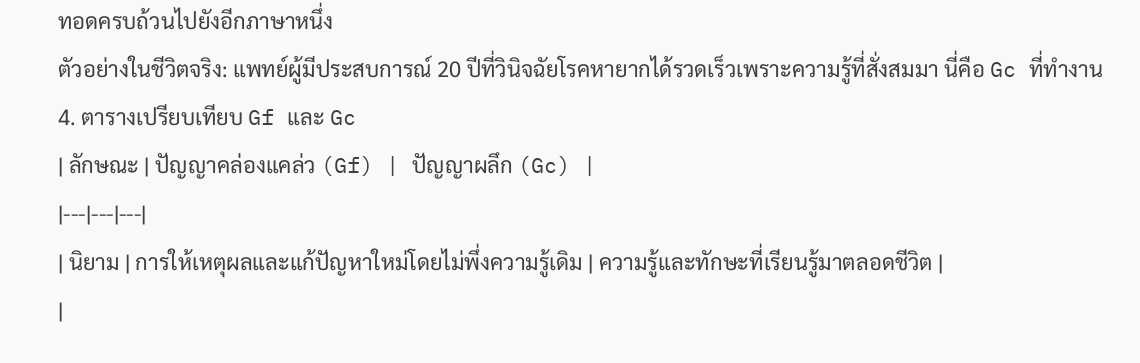ทอดครบถ้วนไปยังอีกภาษาหนึ่ง
ตัวอย่างในชีวิตจริง: แพทย์ผู้มีประสบการณ์ 20 ปีที่วินิจฉัยโรคหายากได้รวดเร็วเพราะความรู้ที่สั่งสมมา นี่คือ Gc ที่ทำงาน
4. ตารางเปรียบเทียบ Gf และ Gc
| ลักษณะ | ปัญญาคล่องแคล่ว (Gf) | ปัญญาผลึก (Gc) |
|---|---|---|
| นิยาม | การให้เหตุผลและแก้ปัญหาใหม่โดยไม่พึ่งความรู้เดิม | ความรู้และทักษะที่เรียนรู้มาตลอดชีวิต |
|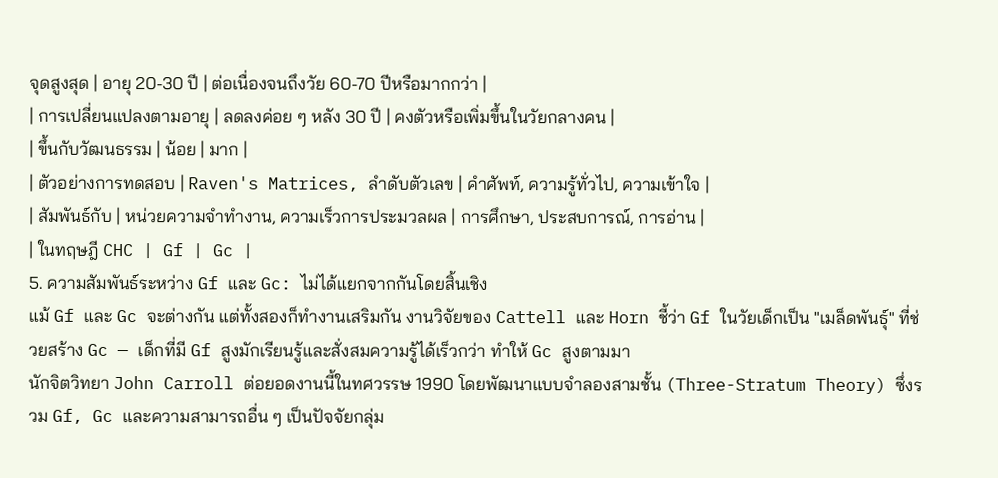จุดสูงสุด | อายุ 20-30 ปี | ต่อเนื่องจนถึงวัย 60-70 ปีหรือมากกว่า |
| การเปลี่ยนแปลงตามอายุ | ลดลงค่อย ๆ หลัง 30 ปี | คงตัวหรือเพิ่มขึ้นในวัยกลางคน |
| ขึ้นกับวัฒนธรรม | น้อย | มาก |
| ตัวอย่างการทดสอบ | Raven's Matrices, ลำดับตัวเลข | คำศัพท์, ความรู้ทั่วไป, ความเข้าใจ |
| สัมพันธ์กับ | หน่วยความจำทำงาน, ความเร็วการประมวลผล | การศึกษา, ประสบการณ์, การอ่าน |
| ในทฤษฎี CHC | Gf | Gc |
5. ความสัมพันธ์ระหว่าง Gf และ Gc: ไม่ได้แยกจากกันโดยสิ้นเชิง
แม้ Gf และ Gc จะต่างกัน แต่ทั้งสองก็ทำงานเสริมกัน งานวิจัยของ Cattell และ Horn ชี้ว่า Gf ในวัยเด็กเป็น "เมล็ดพันธุ์" ที่ช่วยสร้าง Gc — เด็กที่มี Gf สูงมักเรียนรู้และสั่งสมความรู้ได้เร็วกว่า ทำให้ Gc สูงตามมา
นักจิตวิทยา John Carroll ต่อยอดงานนี้ในทศวรรษ 1990 โดยพัฒนาแบบจำลองสามชั้น (Three-Stratum Theory) ซึ่งรวม Gf, Gc และความสามารถอื่น ๆ เป็นปัจจัยกลุ่ม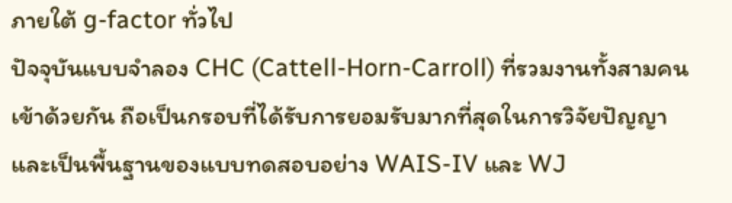ภายใต้ g-factor ทั่วไป
ปัจจุบันแบบจำลอง CHC (Cattell-Horn-Carroll) ที่รวมงานทั้งสามคนเข้าด้วยกัน ถือเป็นกรอบที่ได้รับการยอมรับมากที่สุดในการวิจัยปัญญาและเป็นพื้นฐานของแบบทดสอบอย่าง WAIS-IV และ WJ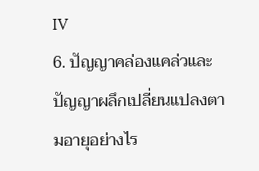IV
6. ปัญญาคล่องแคล่วและปัญญาผลึกเปลี่ยนแปลงตามอายุอย่างไร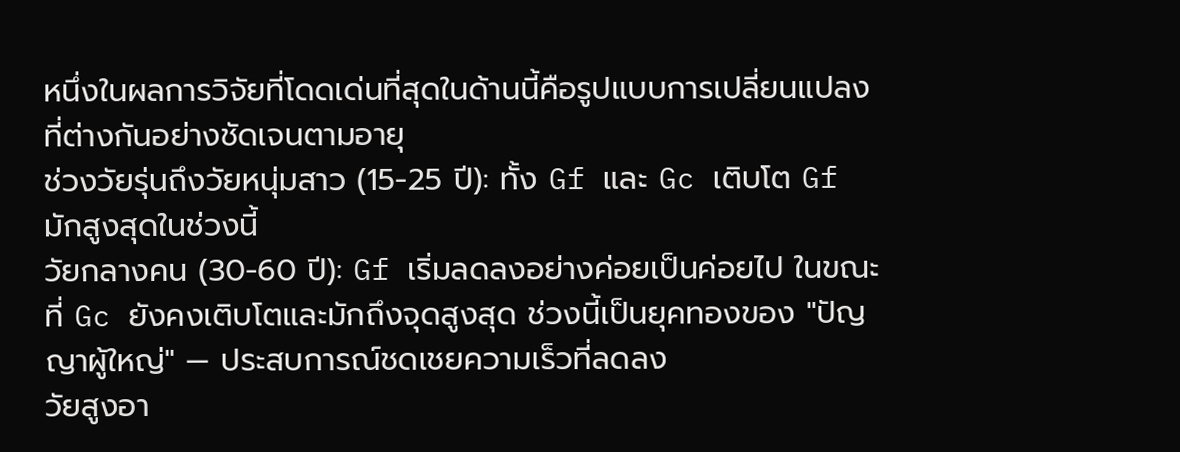หนึ่งในผลการวิจัยที่โดดเด่นที่สุดในด้านนี้คือรูปแบบการเปลี่ยนแปลงที่ต่างกันอย่างชัดเจนตามอายุ
ช่วงวัยรุ่นถึงวัยหนุ่มสาว (15-25 ปี): ทั้ง Gf และ Gc เติบโต Gf มักสูงสุดในช่วงนี้
วัยกลางคน (30-60 ปี): Gf เริ่มลดลงอย่างค่อยเป็นค่อยไป ในขณะที่ Gc ยังคงเติบโตและมักถึงจุดสูงสุด ช่วงนี้เป็นยุคทองของ "ปัญญาผู้ใหญ่" — ประสบการณ์ชดเชยความเร็วที่ลดลง
วัยสูงอา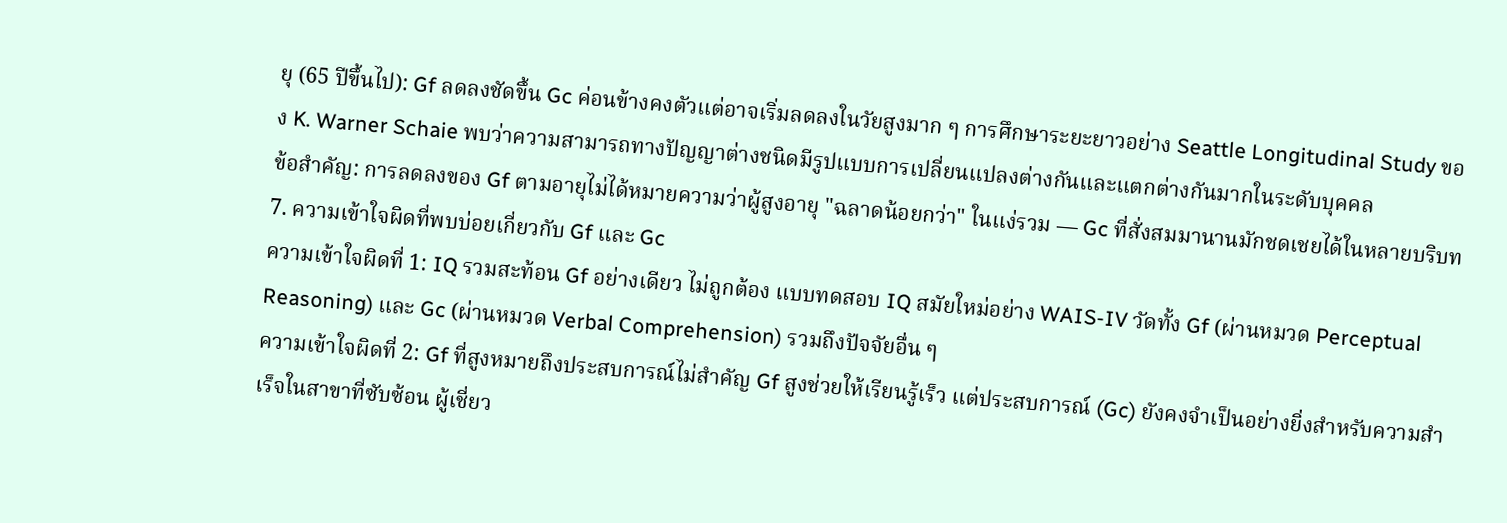ยุ (65 ปีขึ้นไป): Gf ลดลงชัดขึ้น Gc ค่อนข้างคงตัวแต่อาจเริ่มลดลงในวัยสูงมาก ๆ การศึกษาระยะยาวอย่าง Seattle Longitudinal Study ของ K. Warner Schaie พบว่าความสามารถทางปัญญาต่างชนิดมีรูปแบบการเปลี่ยนแปลงต่างกันและแตกต่างกันมากในระดับบุคคล
ข้อสำคัญ: การลดลงของ Gf ตามอายุไม่ได้หมายความว่าผู้สูงอายุ "ฉลาดน้อยกว่า" ในแง่รวม — Gc ที่สั่งสมมานานมักชดเชยได้ในหลายบริบท
7. ความเข้าใจผิดที่พบบ่อยเกี่ยวกับ Gf และ Gc
ความเข้าใจผิดที่ 1: IQ รวมสะท้อน Gf อย่างเดียว ไม่ถูกต้อง แบบทดสอบ IQ สมัยใหม่อย่าง WAIS-IV วัดทั้ง Gf (ผ่านหมวด Perceptual Reasoning) และ Gc (ผ่านหมวด Verbal Comprehension) รวมถึงปัจจัยอื่น ๆ
ความเข้าใจผิดที่ 2: Gf ที่สูงหมายถึงประสบการณ์ไม่สำคัญ Gf สูงช่วยให้เรียนรู้เร็ว แต่ประสบการณ์ (Gc) ยังคงจำเป็นอย่างยิ่งสำหรับความสำเร็จในสาขาที่ซับซ้อน ผู้เชี่ยว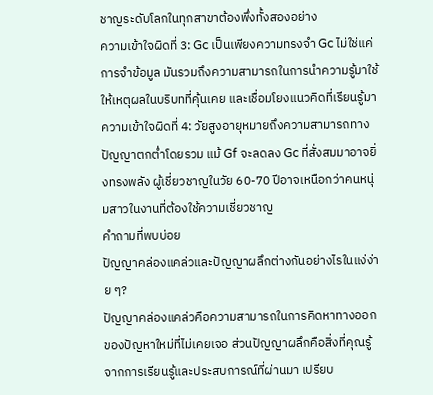ชาญระดับโลกในทุกสาขาต้องพึ่งทั้งสองอย่าง
ความเข้าใจผิดที่ 3: Gc เป็นเพียงความทรงจำ Gc ไม่ใช่แค่การจำข้อมูล มันรวมถึงความสามารถในการนำความรู้มาใช้ ให้เหตุผลในบริบทที่คุ้นเคย และเชื่อมโยงแนวคิดที่เรียนรู้มา
ความเข้าใจผิดที่ 4: วัยสูงอายุหมายถึงความสามารถทางปัญญาตกต่ำโดยรวม แม้ Gf จะลดลง Gc ที่สั่งสมมาอาจยิ่งทรงพลัง ผู้เชี่ยวชาญในวัย 60-70 ปีอาจเหนือกว่าคนหนุ่มสาวในงานที่ต้องใช้ความเชี่ยวชาญ
คำถามที่พบบ่อย
ปัญญาคล่องแคล่วและปัญญาผลึกต่างกันอย่างไรในแง่ง่าย ๆ?
ปัญญาคล่องแคล่วคือความสามารถในการคิดหาทางออกของปัญหาใหม่ที่ไม่เคยเจอ ส่วนปัญญาผลึกคือสิ่งที่คุณรู้จากการเรียนรู้และประสบการณ์ที่ผ่านมา เปรียบ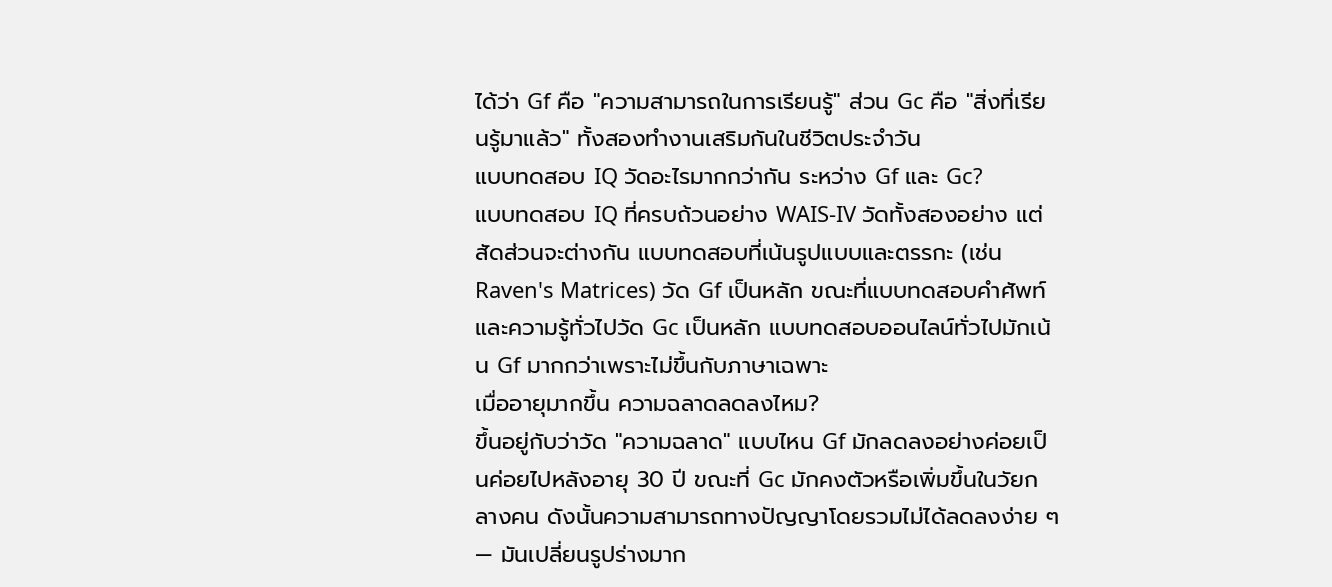ได้ว่า Gf คือ "ความสามารถในการเรียนรู้" ส่วน Gc คือ "สิ่งที่เรียนรู้มาแล้ว" ทั้งสองทำงานเสริมกันในชีวิตประจำวัน
แบบทดสอบ IQ วัดอะไรมากกว่ากัน ระหว่าง Gf และ Gc?
แบบทดสอบ IQ ที่ครบถ้วนอย่าง WAIS-IV วัดทั้งสองอย่าง แต่สัดส่วนจะต่างกัน แบบทดสอบที่เน้นรูปแบบและตรรกะ (เช่น Raven's Matrices) วัด Gf เป็นหลัก ขณะที่แบบทดสอบคำศัพท์และความรู้ทั่วไปวัด Gc เป็นหลัก แบบทดสอบออนไลน์ทั่วไปมักเน้น Gf มากกว่าเพราะไม่ขึ้นกับภาษาเฉพาะ
เมื่ออายุมากขึ้น ความฉลาดลดลงไหม?
ขึ้นอยู่กับว่าวัด "ความฉลาด" แบบไหน Gf มักลดลงอย่างค่อยเป็นค่อยไปหลังอายุ 30 ปี ขณะที่ Gc มักคงตัวหรือเพิ่มขึ้นในวัยกลางคน ดังนั้นความสามารถทางปัญญาโดยรวมไม่ได้ลดลงง่าย ๆ — มันเปลี่ยนรูปร่างมาก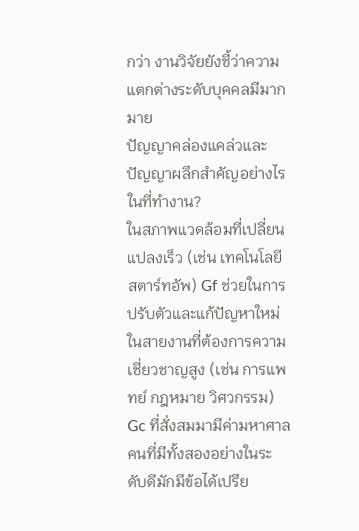กว่า งานวิจัยยังชี้ว่าความแตกต่างระดับบุคคลมีมากมาย
ปัญญาคล่องแคล่วและปัญญาผลึกสำคัญอย่างไรในที่ทำงาน?
ในสภาพแวดล้อมที่เปลี่ยนแปลงเร็ว (เช่น เทคโนโลยี สตาร์ทอัพ) Gf ช่วยในการปรับตัวและแก้ปัญหาใหม่ ในสายงานที่ต้องการความเชี่ยวชาญสูง (เช่น การแพทย์ กฎหมาย วิศวกรรม) Gc ที่สั่งสมมามีค่ามหาศาล คนที่มีทั้งสองอย่างในระดับดีมักมีข้อได้เปรีย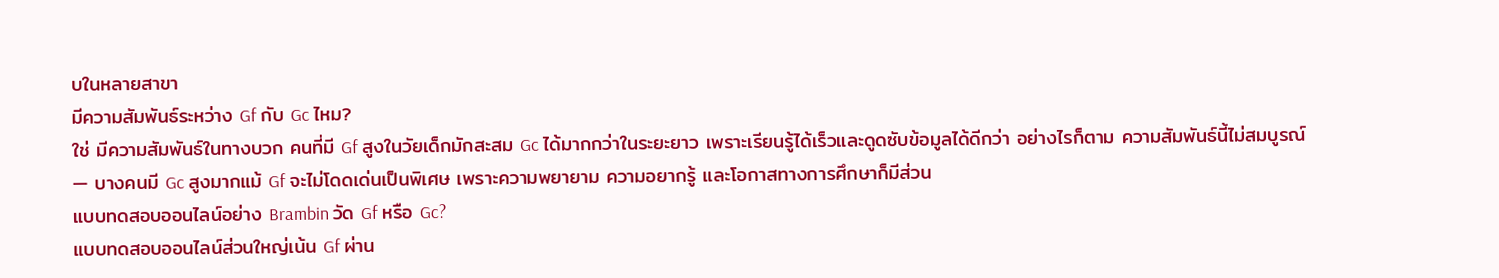บในหลายสาขา
มีความสัมพันธ์ระหว่าง Gf กับ Gc ไหม?
ใช่ มีความสัมพันธ์ในทางบวก คนที่มี Gf สูงในวัยเด็กมักสะสม Gc ได้มากกว่าในระยะยาว เพราะเรียนรู้ได้เร็วและดูดซับข้อมูลได้ดีกว่า อย่างไรก็ตาม ความสัมพันธ์นี้ไม่สมบูรณ์ — บางคนมี Gc สูงมากแม้ Gf จะไม่โดดเด่นเป็นพิเศษ เพราะความพยายาม ความอยากรู้ และโอกาสทางการศึกษาก็มีส่วน
แบบทดสอบออนไลน์อย่าง Brambin วัด Gf หรือ Gc?
แบบทดสอบออนไลน์ส่วนใหญ่เน้น Gf ผ่าน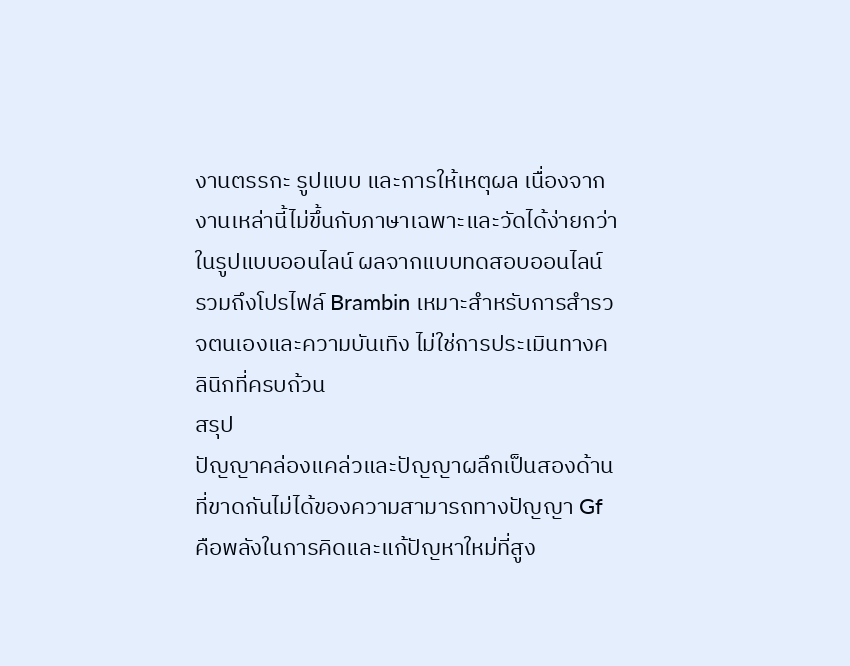งานตรรกะ รูปแบบ และการให้เหตุผล เนื่องจากงานเหล่านี้ไม่ขึ้นกับภาษาเฉพาะและวัดได้ง่ายกว่าในรูปแบบออนไลน์ ผลจากแบบทดสอบออนไลน์ รวมถึงโปรไฟล์ Brambin เหมาะสำหรับการสำรวจตนเองและความบันเทิง ไม่ใช่การประเมินทางคลินิกที่ครบถ้วน
สรุป
ปัญญาคล่องแคล่วและปัญญาผลึกเป็นสองด้านที่ขาดกันไม่ได้ของความสามารถทางปัญญา Gf คือพลังในการคิดและแก้ปัญหาใหม่ที่สูง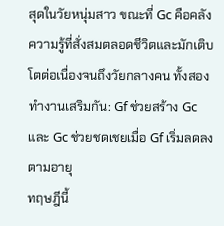สุดในวัยหนุ่มสาว ขณะที่ Gc คือคลังความรู้ที่สั่งสมตลอดชีวิตและมักเติบโตต่อเนื่องจนถึงวัยกลางคน ทั้งสองทำงานเสริมกัน: Gf ช่วยสร้าง Gc และ Gc ช่วยชดเชยเมื่อ Gf เริ่มลดลงตามอายุ
ทฤษฎีนี้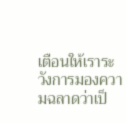เตือนให้เราระวังการมองความฉลาดว่าเป็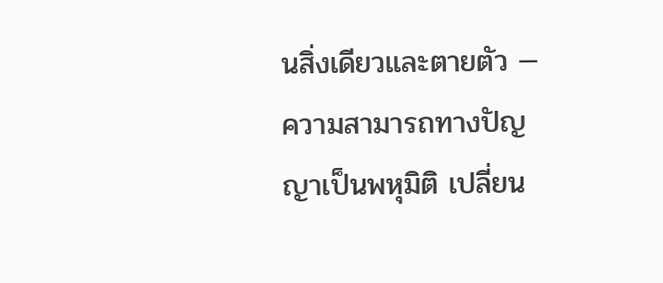นสิ่งเดียวและตายตัว — ความสามารถทางปัญญาเป็นพหุมิติ เปลี่ยน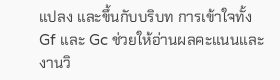แปลง และขึ้นกับบริบท การเข้าใจทั้ง Gf และ Gc ช่วยให้อ่านผลคะแนนและงานวิ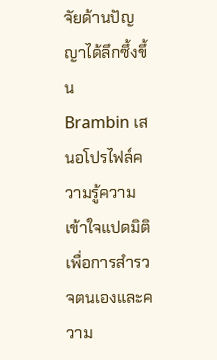จัยด้านปัญญาได้ลึกซึ้งขึ้น
Brambin เสนอโปรไฟล์ความรู้ความเข้าใจแปดมิติเพื่อการสำรวจตนเองและความ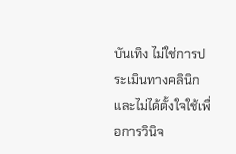บันเทิง ไม่ใช่การประเมินทางคลินิก และไม่ได้ตั้งใจใช้เพื่อการวินิจ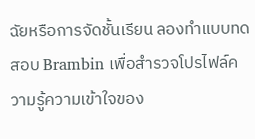ฉัยหรือการจัดชั้นเรียน ลองทำแบบทดสอบ Brambin เพื่อสำรวจโปรไฟล์ความรู้ความเข้าใจของ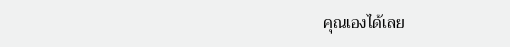คุณเองได้เลย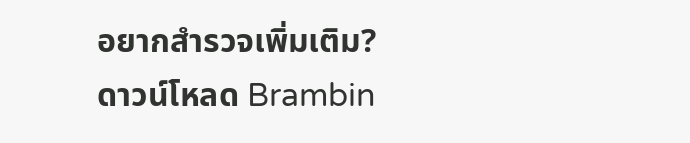อยากสำรวจเพิ่มเติม?
ดาวน์โหลด Brambin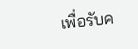เพื่อรับค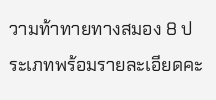วามท้าทายทางสมอง 8 ประเภทพร้อมรายละเอียดคะ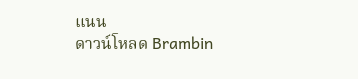แนน
ดาวน์โหลด Brambin